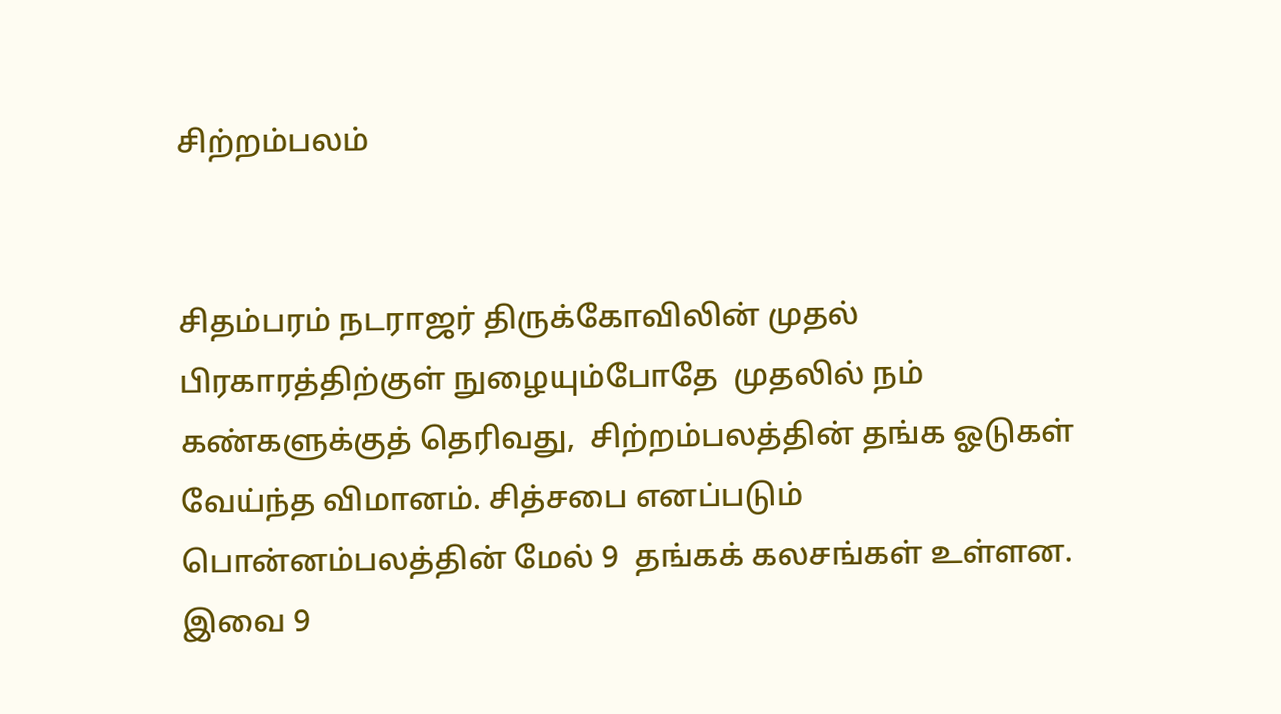சிற்றம்பலம்


சிதம்பரம் நடராஜர் திருக்கோவிலின் முதல் பிரகாரத்திற்குள் நுழையும்போதே  முதலில் நம் கண்களுக்குத் தெரிவது,  சிற்றம்பலத்தின் தங்க ஓடுகள் வேய்ந்த விமானம். சித்சபை எனப்படும் பொன்னம்பலத்தின் மேல் 9  தங்கக் கலசங்கள் உள்ளன.  இவை 9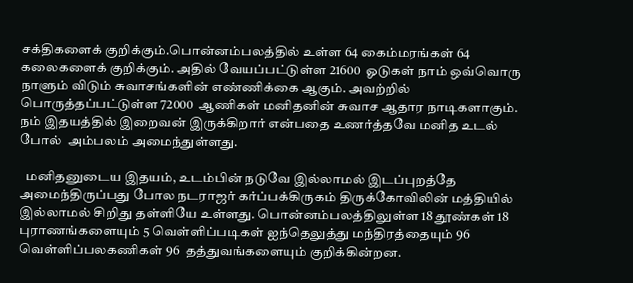சக்திகளைக் குறிக்கும்.பொன்னம்பலத்தில் உள்ள 64 கைம்மரங்கள் 64 கலைகளைக் குறிக்கும். அதில் வேயப்பட்டுள்ள 21600  ஓடுகள் நாம் ஒவ்வொரு நாளும் விடும் சுவாசங்களின் எண்ணிக்கை ஆகும். அவற்றில் பொருத்தப்பட்டுள்ள 72000  ஆணிகள் மனிதனின் சுவாச ஆதார நாடிகளாகும். நம் இதயத்தில் இறைவன் இருக்கிறார் என்பதை உணர்த்தவே மனித உடல் போல்  அம்பலம் அமைந்துள்ளது.

  மனிதனுடைய இதயம், உடம்பின் நடுவே இல்லாமல் இடப்புறத்தே அமைந்திருப்பது போல நடராஜர் கர்ப்பக்கிருகம் திருக்கோவிலின் மத்தியில் இல்லாமல் சிறிது தள்ளியே உள்ளது. பொன்னம்பலத்திலுள்ள 18 தூண்கள் 18 புராணங்களையும் 5 வெள்ளிப்படிகள் ஐந்தெலுத்து மந்திரத்தையும் 96 வெள்ளிப்பலகணிகள் 96  தத்துவங்களையும் குறிக்கின்றன.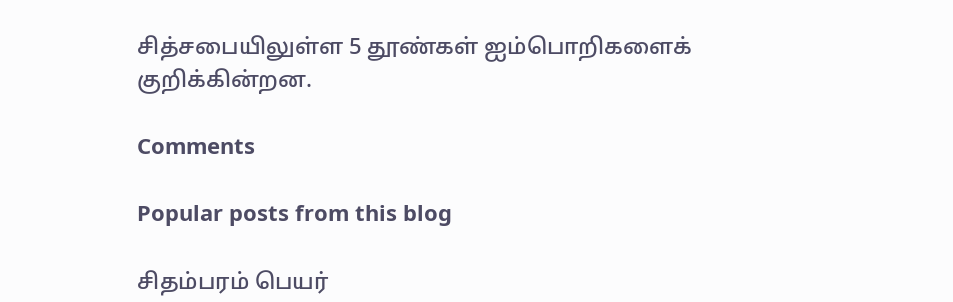சித்சபையிலுள்ள 5 தூண்கள் ஐம்பொறிகளைக் குறிக்கின்றன.

Comments

Popular posts from this blog

சிதம்பரம் பெயர்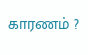காரணம் ?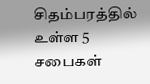சிதம்பரத்தில் உள்ள 5 சபைகள்